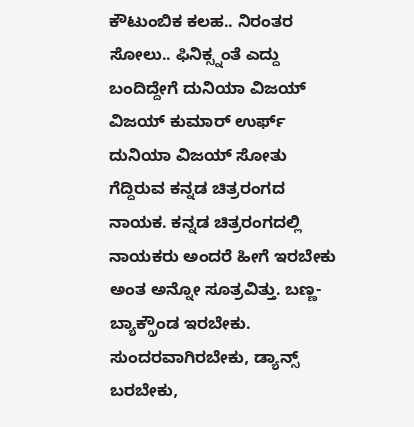ಕೌಟುಂಬಿಕ ಕಲಹ.. ನಿರಂತರ ಸೋಲು.. ಫಿನಿಕ್ಸ್ನಂತೆ ಎದ್ದು ಬಂದಿದ್ದೇಗೆ ದುನಿಯಾ ವಿಜಯ್
ವಿಜಯ್ ಕುಮಾರ್ ಉರ್ಫ್ ದುನಿಯಾ ವಿಜಯ್ ಸೋತು ಗೆದ್ದಿರುವ ಕನ್ನಡ ಚಿತ್ರರಂಗದ ನಾಯಕ. ಕನ್ನಡ ಚಿತ್ರರಂಗದಲ್ಲಿ ನಾಯಕರು ಅಂದರೆ ಹೀಗೆ ಇರಬೇಕು ಅಂತ ಅನ್ನೋ ಸೂತ್ರವಿತ್ತು. ಬಣ್ಣ-ಬ್ಯಾಕ್ಗ್ರೌಂಡ ಇರಬೇಕು. ಸುಂದರವಾಗಿರಬೇಕು, ಡ್ಯಾನ್ಸ್ ಬರಬೇಕು,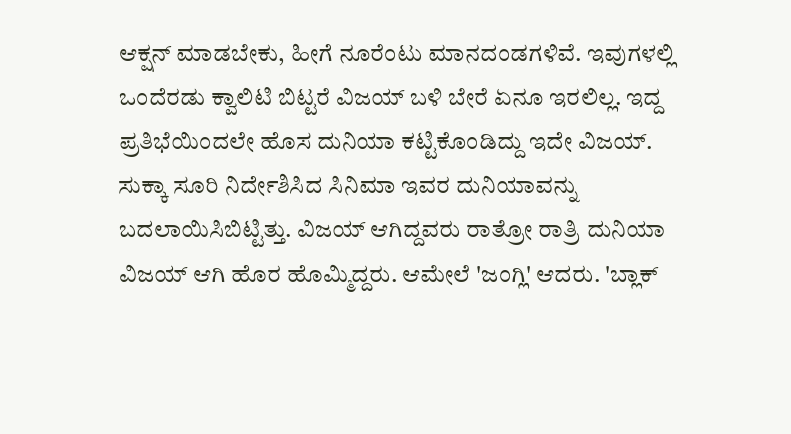ಆಕ್ಷನ್ ಮಾಡಬೇಕು, ಹೀಗೆ ನೂರೆಂಟು ಮಾನದಂಡಗಳಿವೆ. ಇವುಗಳಲ್ಲಿ ಒಂದೆರಡು ಕ್ವಾಲಿಟಿ ಬಿಟ್ಟರೆ ವಿಜಯ್ ಬಳಿ ಬೇರೆ ಏನೂ ಇರಲಿಲ್ಲ. ಇದ್ದ ಪ್ರತಿಭೆಯಿಂದಲೇ ಹೊಸ ದುನಿಯಾ ಕಟ್ಟಿಕೊಂಡಿದ್ದು ಇದೇ ವಿಜಯ್.
ಸುಕ್ಕಾ ಸೂರಿ ನಿರ್ದೇಶಿಸಿದ ಸಿನಿಮಾ ಇವರ ದುನಿಯಾವನ್ನು ಬದಲಾಯಿಸಿಬಿಟ್ಟಿತ್ತು. ವಿಜಯ್ ಆಗಿದ್ದವರು ರಾತ್ರೋ ರಾತ್ರಿ ದುನಿಯಾ ವಿಜಯ್ ಆಗಿ ಹೊರ ಹೊಮ್ಮಿದ್ದರು. ಆಮೇಲೆ 'ಜಂಗ್ಲಿ' ಆದರು. 'ಬ್ಲಾಕ್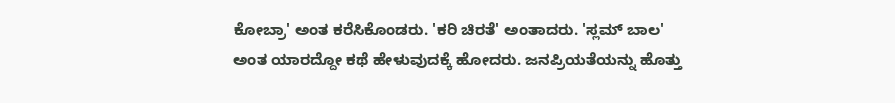ಕೋಬ್ರಾ' ಅಂತ ಕರೆಸಿಕೊಂಡರು. 'ಕರಿ ಚಿರತೆ' ಅಂತಾದರು. 'ಸ್ಲಮ್ ಬಾಲ' ಅಂತ ಯಾರದ್ದೋ ಕಥೆ ಹೇಳುವುದಕ್ಕೆ ಹೋದರು. ಜನಪ್ರಿಯತೆಯನ್ನು ಹೊತ್ತು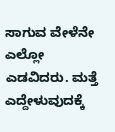ಸಾಗುವ ವೇಳೆನೇ ಎಲ್ಲೋ ಎಡವಿದರು. ಮತ್ತೆ ಎದ್ದೇಳುವುದಕ್ಕೆ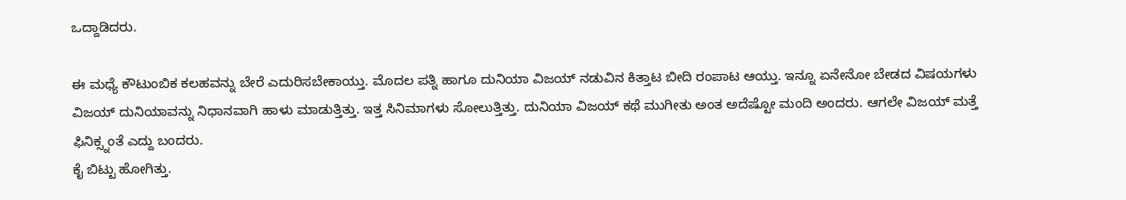ಒದ್ದಾಡಿದರು.

ಈ ಮಧ್ಯೆ ಕೌಟುಂಬಿಕ ಕಲಹವನ್ನು ಬೇರೆ ಎದುರಿಸಬೇಕಾಯ್ತು. ಮೊದಲ ಪತ್ನಿ ಹಾಗೂ ದುನಿಯಾ ವಿಜಯ್ ನಡುವಿನ ಕಿತ್ತಾಟ ಬೀದಿ ರಂಪಾಟ ಆಯ್ತು. ಇನ್ನೂ ಏನೇನೋ ಬೇಡದ ವಿಷಯಗಳು ವಿಜಯ್ ದುನಿಯಾವನ್ನು ನಿಧಾನವಾಗಿ ಹಾಳು ಮಾಡುತ್ತಿತ್ತು. ಇತ್ತ ಸಿನಿಮಾಗಳು ಸೋಲುತ್ತಿತ್ತು. ದುನಿಯಾ ವಿಜಯ್ ಕಥೆ ಮುಗೀತು ಅಂತ ಅದೆಷ್ಟೋ ಮಂದಿ ಅಂದರು. ಆಗಲೇ ವಿಜಯ್ ಮತ್ತೆ ಫಿನಿಕ್ಸ್ನಂತೆ ಎದ್ದು ಬಂದರು.
ಕೈ ಬಿಟ್ಟು ಹೋಗಿತ್ತು.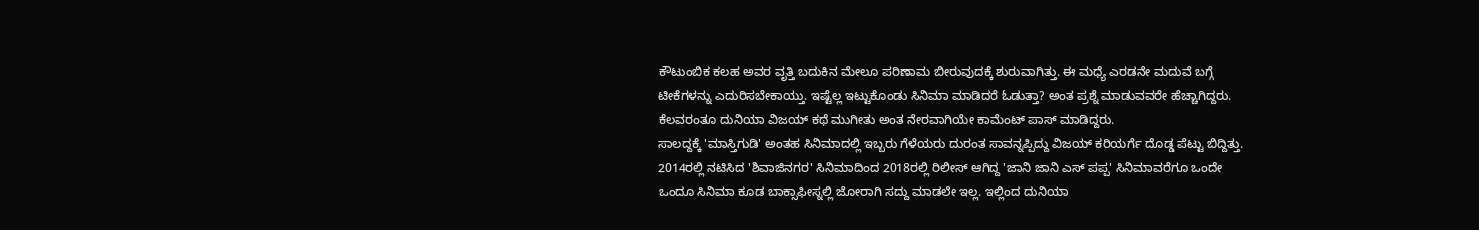ಕೌಟುಂಬಿಕ ಕಲಹ ಅವರ ವೃತ್ತಿ ಬದುಕಿನ ಮೇಲೂ ಪರಿಣಾಮ ಬೀರುವುದಕ್ಕೆ ಶುರುವಾಗಿತ್ತು. ಈ ಮಧ್ಯೆ ಎರಡನೇ ಮದುವೆ ಬಗ್ಗೆ ಟೀಕೆಗಳನ್ನು ಎದುರಿಸಬೇಕಾಯ್ತು. ಇಷ್ಟೆಲ್ಲ ಇಟ್ಟುಕೊಂಡು ಸಿನಿಮಾ ಮಾಡಿದರೆ ಓಡುತ್ತಾ? ಅಂತ ಪ್ರಶ್ನೆ ಮಾಡುವವರೇ ಹೆಚ್ಚಾಗಿದ್ದರು. ಕೆಲವರಂತೂ ದುನಿಯಾ ವಿಜಯ್ ಕಥೆ ಮುಗೀತು ಅಂತ ನೇರವಾಗಿಯೇ ಕಾಮೆಂಟ್ ಪಾಸ್ ಮಾಡಿದ್ದರು.
ಸಾಲದ್ದಕ್ಕೆ 'ಮಾಸ್ತಿಗುಡಿ' ಅಂತಹ ಸಿನಿಮಾದಲ್ಲಿ ಇಬ್ಬರು ಗೆಳೆಯರು ದುರಂತ ಸಾವನ್ನಪ್ಪಿದ್ದು ವಿಜಯ್ ಕರಿಯರ್ಗೆ ದೊಡ್ಡ ಪೆಟ್ಟು ಬಿದ್ದಿತ್ತು. 2014ರಲ್ಲಿ ನಟಿಸಿದ 'ಶಿವಾಜಿನಗರ' ಸಿನಿಮಾದಿಂದ 2018ರಲ್ಲಿ ರಿಲೀಸ್ ಆಗಿದ್ದ 'ಜಾನಿ ಜಾನಿ ಎಸ್ ಪಪ್ಪ' ಸಿನಿಮಾವರೆಗೂ ಒಂದೇ ಒಂದೂ ಸಿನಿಮಾ ಕೂಡ ಬಾಕ್ಸಾಫೀಸ್ನಲ್ಲಿ ಜೋರಾಗಿ ಸದ್ದು ಮಾಡಲೇ ಇಲ್ಲ. ಇಲ್ಲಿಂದ ದುನಿಯಾ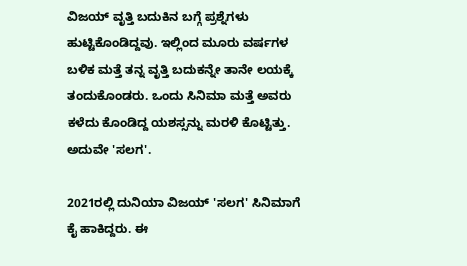ವಿಜಯ್ ವೃತ್ತಿ ಬದುಕಿನ ಬಗ್ಗೆ ಪ್ರಶ್ನೆಗಳು ಹುಟ್ಟಿಕೊಂಡಿದ್ದವು. ಇಲ್ಲಿಂದ ಮೂರು ವರ್ಷಗಳ ಬಳಿಕ ಮತ್ತೆ ತನ್ನ ವೃತ್ತಿ ಬದುಕನ್ನೇ ತಾನೇ ಲಯಕ್ಕೆ ತಂದುಕೊಂಡರು. ಒಂದು ಸಿನಿಮಾ ಮತ್ತೆ ಅವರು ಕಳೆದು ಕೊಂಡಿದ್ದ ಯಶಸ್ಸನ್ನು ಮರಳಿ ಕೊಟ್ಟಿತ್ತು. ಅದುವೇ 'ಸಲಗ'.

2021ರಲ್ಲಿ ದುನಿಯಾ ವಿಜಯ್ 'ಸಲಗ' ಸಿನಿಮಾಗೆ ಕೈ ಹಾಕಿದ್ದರು. ಈ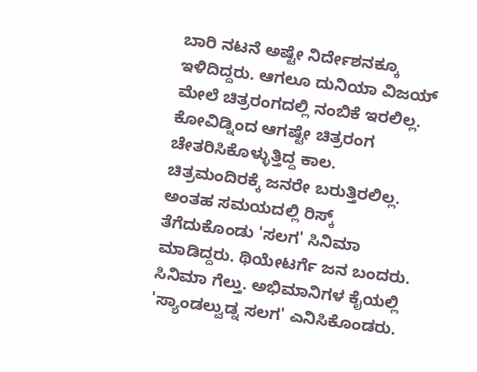ಬಾರಿ ನಟನೆ ಅಷ್ಟೇ ನಿರ್ದೇಶನಕ್ಕೂ ಇಳಿದಿದ್ದರು. ಆಗಲೂ ದುನಿಯಾ ವಿಜಯ್ ಮೇಲೆ ಚಿತ್ರರಂಗದಲ್ಲಿ ನಂಬಿಕೆ ಇರಲಿಲ್ಲ. ಕೋವಿಡ್ನಿಂದ ಆಗಷ್ಟೇ ಚಿತ್ರರಂಗ ಚೇತರಿಸಿಕೊಳ್ಳುತ್ತಿದ್ದ ಕಾಲ. ಚಿತ್ರಮಂದಿರಕ್ಕೆ ಜನರೇ ಬರುತ್ತಿರಲಿಲ್ಲ. ಅಂತಹ ಸಮಯದಲ್ಲಿ ರಿಸ್ಕ್ ತೆಗೆದುಕೊಂಡು 'ಸಲಗ' ಸಿನಿಮಾ ಮಾಡಿದ್ದರು. ಥಿಯೇಟರ್ಗೆ ಜನ ಬಂದರು. ಸಿನಿಮಾ ಗೆಲ್ತು. ಅಭಿಮಾನಿಗಳ ಕೈಯಲ್ಲಿ 'ಸ್ಯಾಂಡಲ್ವುಡ್ನ ಸಲಗ' ಎನಿಸಿಕೊಂಡರು.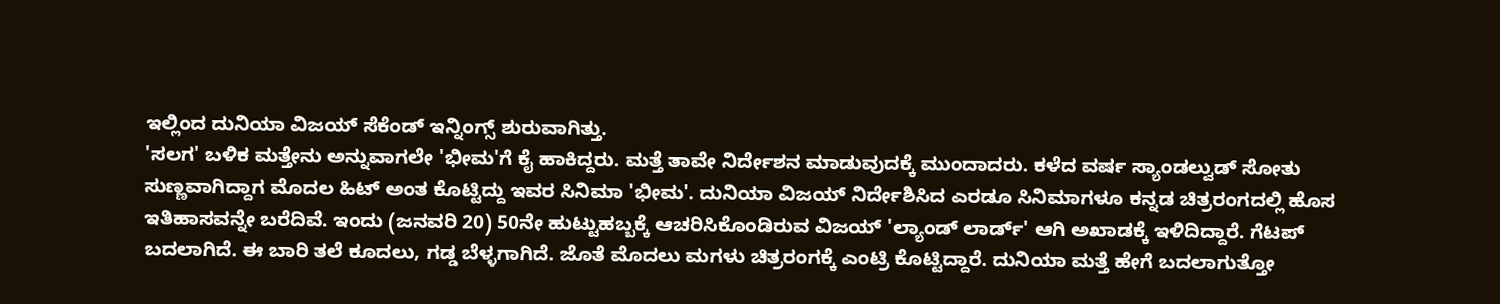ಇಲ್ಲಿಂದ ದುನಿಯಾ ವಿಜಯ್ ಸೆಕೆಂಡ್ ಇನ್ನಿಂಗ್ಸ್ ಶುರುವಾಗಿತ್ತು.
'ಸಲಗ' ಬಳಿಕ ಮತ್ತೇನು ಅನ್ನುವಾಗಲೇ 'ಭೀಮ'ಗೆ ಕೈ ಹಾಕಿದ್ದರು. ಮತ್ತೆ ತಾವೇ ನಿರ್ದೇಶನ ಮಾಡುವುದಕ್ಕೆ ಮುಂದಾದರು. ಕಳೆದ ವರ್ಷ ಸ್ಯಾಂಡಲ್ವುಡ್ ಸೋತು ಸುಣ್ಣವಾಗಿದ್ದಾಗ ಮೊದಲ ಹಿಟ್ ಅಂತ ಕೊಟ್ಟಿದ್ದು ಇವರ ಸಿನಿಮಾ 'ಭೀಮ'. ದುನಿಯಾ ವಿಜಯ್ ನಿರ್ದೇಶಿಸಿದ ಎರಡೂ ಸಿನಿಮಾಗಳೂ ಕನ್ನಡ ಚಿತ್ರರಂಗದಲ್ಲಿ ಹೊಸ ಇತಿಹಾಸವನ್ನೇ ಬರೆದಿವೆ. ಇಂದು (ಜನವರಿ 20) 50ನೇ ಹುಟ್ಟುಹಬ್ಬಕ್ಕೆ ಆಚರಿಸಿಕೊಂಡಿರುವ ವಿಜಯ್ 'ಲ್ಯಾಂಡ್ ಲಾರ್ಡ್' ಆಗಿ ಅಖಾಡಕ್ಕೆ ಇಳಿದಿದ್ದಾರೆ. ಗೆಟಪ್ ಬದಲಾಗಿದೆ. ಈ ಬಾರಿ ತಲೆ ಕೂದಲು, ಗಡ್ಡ ಬೆಳ್ಳಗಾಗಿದೆ. ಜೊತೆ ಮೊದಲು ಮಗಳು ಚಿತ್ರರಂಗಕ್ಕೆ ಎಂಟ್ರಿ ಕೊಟ್ಟಿದ್ದಾರೆ. ದುನಿಯಾ ಮತ್ತೆ ಹೇಗೆ ಬದಲಾಗುತ್ತೋ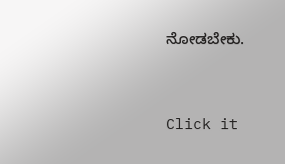ನೋಡಬೇಕು.


Click it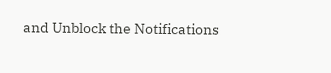and Unblock the Notifications